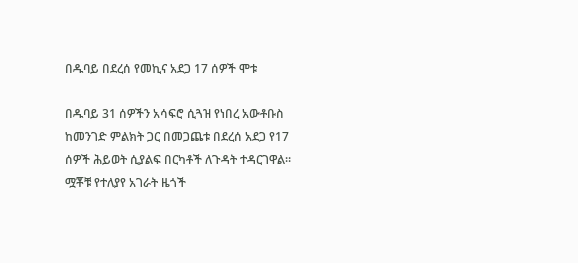በዱባይ በደረሰ የመኪና አደጋ 17 ሰዎች ሞቱ

በዱባይ 31 ሰዎችን አሳፍሮ ሲጓዝ የነበረ አውቶቡስ ከመንገድ ምልክት ጋር በመጋጨቱ በደረሰ አደጋ የ17 ሰዎች ሕይወት ሲያልፍ በርካቶች ለጉዳት ተዳርገዋል። ሟቾቹ የተለያየ አገራት ዜጎች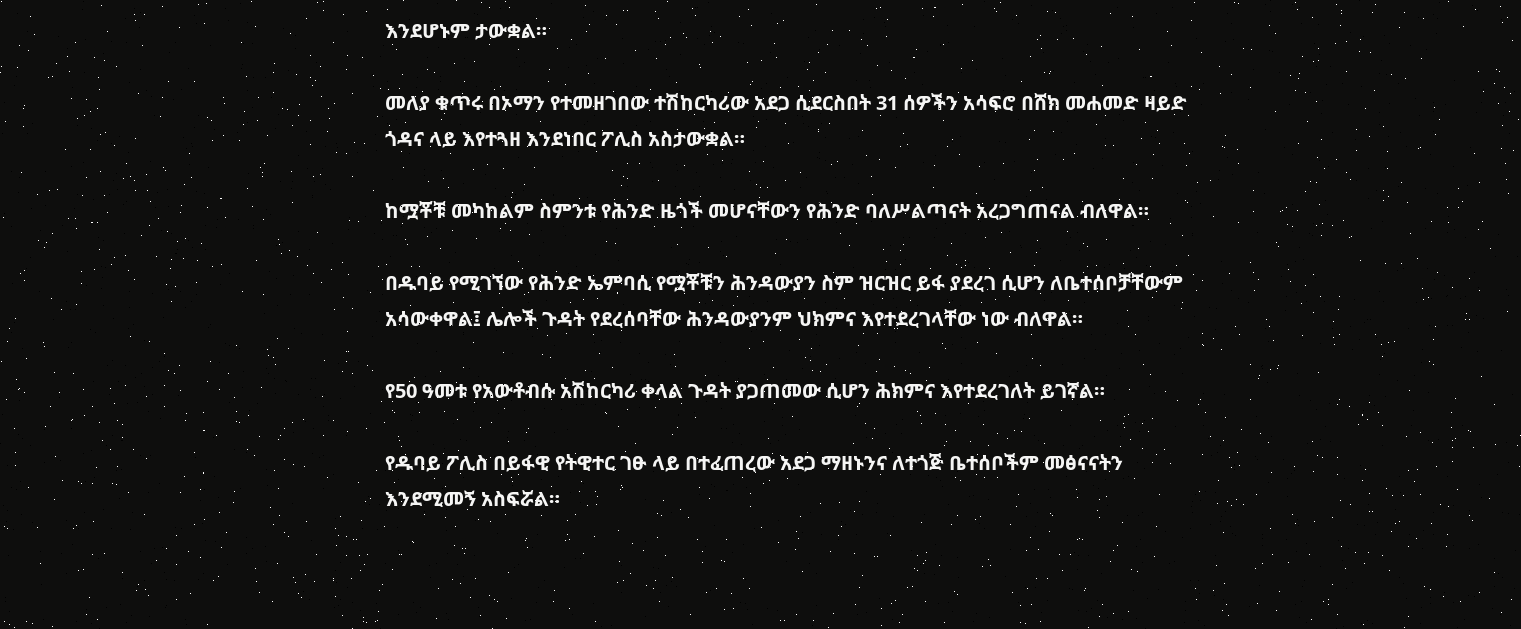እንደሆኑም ታውቋል።

መለያ ቁጥሩ በኦማን የተመዘገበው ተሽከርካሪው አደጋ ሲደርስበት 31 ሰዎችን አሳፍሮ በሸክ መሐመድ ዛይድ ጎዳና ላይ እየተጓዘ እንደነበር ፖሊስ አስታውቋል።

ከሟቾቹ መካከልም ስምንቱ የሕንድ ዜጎች መሆናቸውን የሕንድ ባለሥልጣናት አረጋግጠናል ብለዋል።

በዱባይ የሚገኘው የሕንድ ኤምባሲ የሟቾቹን ሕንዳውያን ስም ዝርዝር ይፋ ያደረገ ሲሆን ለቤተሰቦቻቸውም አሳውቀዋል፤ ሌሎች ጉዳት የደረሰባቸው ሕንዳውያንም ህክምና እየተደረገላቸው ነው ብለዋል።

የ50 ዓመቱ የአውቶብሱ አሽከርካሪ ቀላል ጉዳት ያጋጠመው ሲሆን ሕክምና እየተደረገለት ይገኛል።

የዱባይ ፖሊስ በይፋዊ የትዊተር ገፁ ላይ በተፈጠረው አደጋ ማዘኑንና ለተጎጅ ቤተሰቦችም መፅናናትን እንደሚመኝ አስፍሯል።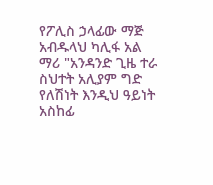የፖሊስ ኃላፊው ማጅ አብዱላህ ካሊፋ አል ማሪ "አንዳንድ ጊዜ ተራ ስህተት አሊያም ግድ የለሽነት እንዲህ ዓይነት አስከፊ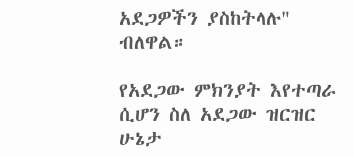አደጋዎችን ያስከትላሉ" ብለዋል።

የአደጋው ምክንያት እየተጣራ ሲሆን ስለ አደጋው ዝርዝር ሁኔታ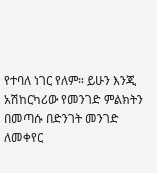የተባለ ነገር የለም። ይሁን እንጂ አሽከርካሪው የመንገድ ምልክትን በመጣሱ በድንገት መንገድ ለመቀየር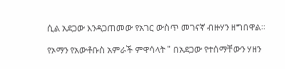ሲል አደጋው እንዳጋጠመው የአገር ውስጥ መገናኛ ብዙሃን ዘግበዋል።

የኦማን የአውቶቡስ አምራች ምዋሳላት " በአደጋው የተሰማቸውን ሃዘን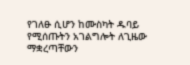የገለፁ ሲሆን ከሙስካት ዱባይ የሚሰጡትን አገልግሎት ለጊዜው ማቋረጣቸውን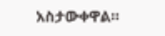አስታውቀዋል።